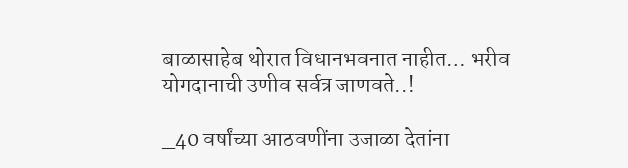बाळासाहेब थोरात विधानभवनात नाहीत… भरीव योगदानाची उणीव सर्वत्र जाणवते..!

_40 वर्षांच्या आठवणींना उजाळा देतांना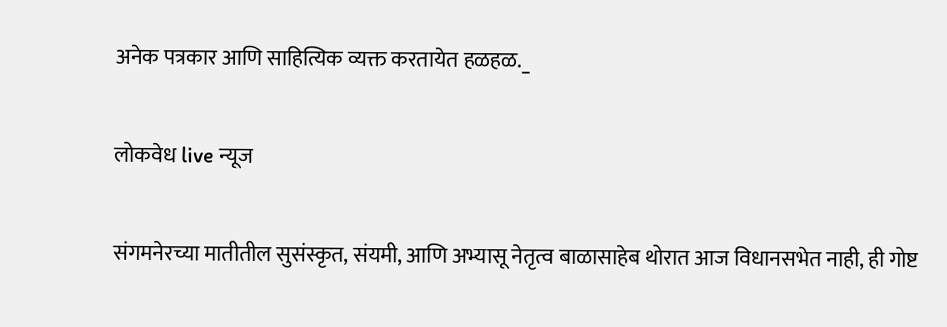अनेक पत्रकार आणि साहित्यिक व्यक्त करतायेत हळहळ._

लोकवेध live न्यूज

संगमनेरच्या मातीतील सुसंस्कृत, संयमी, आणि अभ्यासू नेतृत्व बाळासाहेब थोरात आज विधानसभेत नाही, ही गोष्ट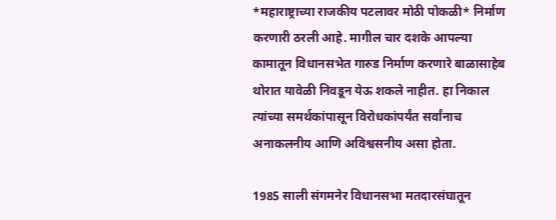*महाराष्ट्राच्या राजकीय पटलावर मोठी पोकळी* निर्माण करणारी ठरली आहे. मागील चार दशके आपल्या कामातून विधानसभेत गारुड निर्माण करणारे बाळासाहेब थोरात यावेळी निवडून येऊ शकले नाहीत. हा निकाल त्यांच्या समर्थकांपासून विरोधकांपर्यंत सर्वांनाच अनाकलनीय आणि अविश्वसनीय असा होता.

1985 साली संगमनेर विधानसभा मतदारसंघातून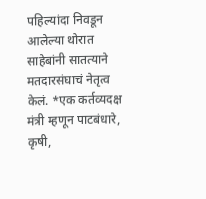पहिल्यांदा निवडून आलेल्या थोरात साहेबांनी सातत्याने मतदारसंघाचं नेतृत्व केलं. *एक कर्तव्यदक्ष मंत्री म्हणून पाटबंधारे, कृषी,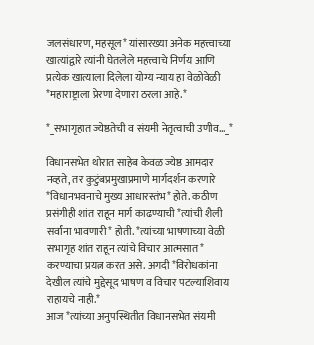जलसंधारण, महसूल* यांसारख्या अनेक महत्त्वाच्या खात्यांद्वारे त्यांनी घेतलेले महत्त्वाचे निर्णय आणि प्रत्येक खात्याला दिलेला योग्य न्याय हा वेळोवेळी *महाराष्ट्राला प्रेरणा देणारा ठरला आहे.*

*_सभागृहात ज्येष्ठतेची व संयमी नेतृत्वाची उणीव…_*

विधानसभेत थोरात साहेब केवळ ज्येष्ठ आमदार नव्हते, तर कुटुंबप्रमुखाप्रमाणे मार्गदर्शन करणारे *विधानभवनाचे मुख्य आधारस्तंभ* होते. कठीण प्रसंगीही शांत राहून मार्ग काढण्याची *त्यांची शैली सर्वांना भावणारी* होती. *त्यांच्या भाषणाच्या वेळी सभागृह शांत राहून त्यांचे विचार आत्मसात* करण्याचा प्रयत्न करत असे. अगदी *विरोधकांना देखील त्यांचे मुद्देसूद भाषण व विचार पटल्याशिवाय राहायचे नाही.*
आज *त्यांच्या अनुपस्थितीत विधानसभेत संयमी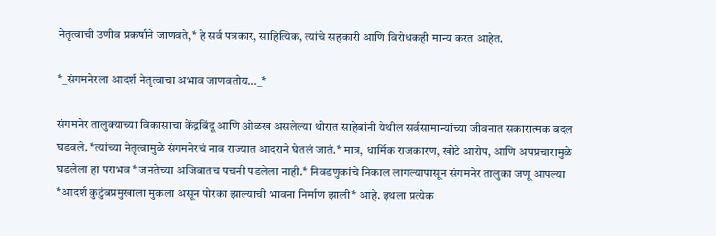नेतृत्वाची उणीव प्रकर्षाने जाणवते,* हे सर्व पत्रकार, साहित्यिक, त्यांचे सहकारी आणि विरोधकही मान्य करत आहेत.

*_संगमनेरला आदर्श नेतृत्वाचा अभाव जाणवतोय…_*

संगमनेर तालुक्याच्या विकासाचा केंद्रबिंदू आणि ओळख असलेल्या थोरात साहेबांनी येथील सर्वसामान्यांच्या जीवनात सकारात्मक बदल घडवले. *त्यांच्या नेतृत्वामुळे संगमनेरचं नाव राज्यात आदराने घेतलं जातं.* मात्र, धार्मिक राजकारण, खोटे आरोप, आणि अपप्रचारामुळे घडलेला हा पराभव *जनतेच्या अजिबातच पचनी पडलेला नाही.* निवडणुकांचे निकाल लागल्यापासून संगमनेर तालुका जणू आपल्या *आदर्श कुटुंबप्रमुखाला मुकला असून पोरका झाल्याची भावना निर्माण झाली* आहे. इथला प्रत्येक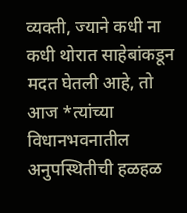व्यक्ती, ज्याने कधी ना कधी थोरात साहेबांकडून मदत घेतली आहे, तो आज *त्यांच्या विधानभवनातील अनुपस्थितीची हळहळ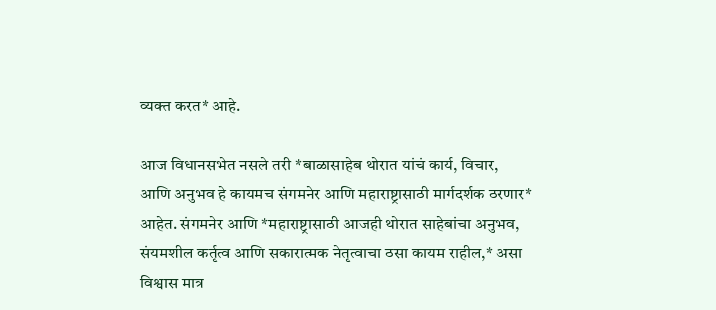व्यक्त करत* आहे.

आज विधानसभेत नसले तरी *बाळासाहेब थोरात यांचं कार्य, विचार, आणि अनुभव हे कायमच संगमनेर आणि महाराष्ट्रासाठी मार्गदर्शक ठरणार* आहेत. संगमनेर आणि *महाराष्ट्रासाठी आजही थोरात साहेबांचा अनुभव, संयमशील कर्तृत्व आणि सकारात्मक नेतृत्वाचा ठसा कायम राहील,* असा विश्वास मात्र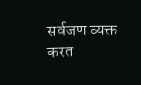सर्वजण व्यक्त करत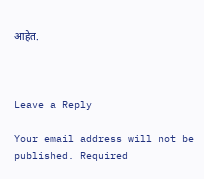आहेत.



Leave a Reply

Your email address will not be published. Required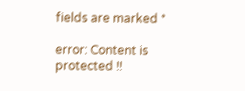fields are marked *

error: Content is protected !!